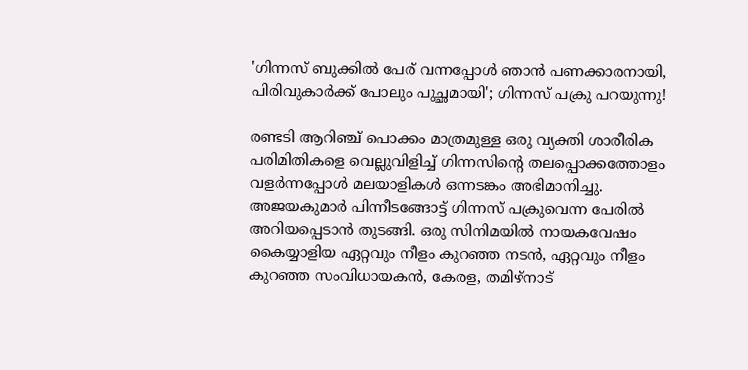'ഗിന്നസ് ബുക്കിൽ പേര് വന്നപ്പോൾ ഞാൻ പണക്കാരനായി, പിരിവുകാർക്ക് പോലും പുച്ഛമായി'; ഗിന്നസ് പക്രു പറയുന്നു!

രണ്ടടി ആറിഞ്ച് പൊക്കം മാത്രമുള്ള ഒരു വ്യക്തി ശാരീരിക പരിമിതികളെ വെല്ലുവിളിച്ച് ഗിന്നസിന്റെ തലപ്പൊക്കത്തോളം വളർന്നപ്പോൾ മലയാളികൾ ഒന്നടങ്കം അഭിമാനിച്ചു. അജയകുമാർ പിന്നീടങ്ങോട്ട് ഗിന്നസ് പക്രുവെന്ന പേരിൽ അറിയപ്പെടാൻ തുടങ്ങി. ഒരു സിനിമയിൽ നായകവേഷം കൈയ്യാളിയ ഏറ്റവും നീളം കുറഞ്ഞ നടൻ, ഏറ്റവും നീളം കുറഞ്ഞ സംവിധായകൻ, കേരള, തമിഴ്നാട്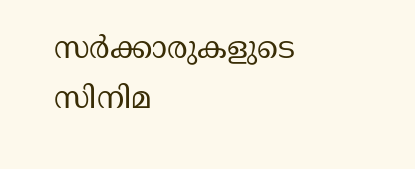സർക്കാരുകളുടെ സിനിമ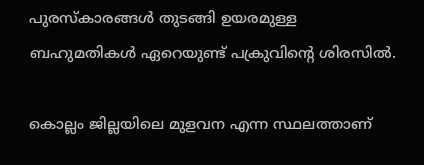പുരസ്കാരങ്ങൾ തുടങ്ങി ഉയരമുള്ള ബഹുമതികൾ ഏറെയുണ്ട് പക്രുവിന്റെ ശിരസിൽ.

കൊല്ലം ജില്ലയിലെ മുളവന എന്ന സ്ഥലത്താണ്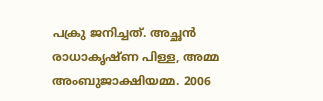പക്രു ജനിച്ചത്. അച്ഛൻ രാധാകൃഷ്ണ പിള്ള, അമ്മ അംബുജാക്ഷിയമ്മ. 2006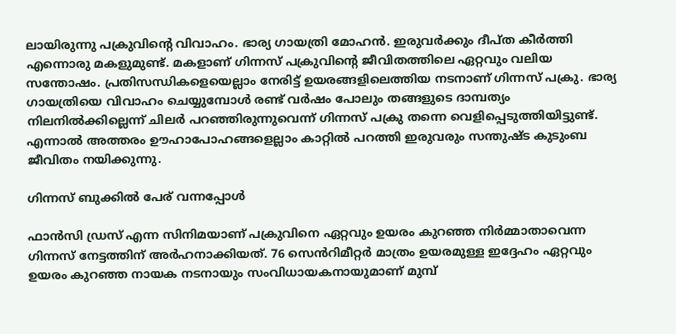ലായിരുന്നു പക്രുവിന്റെ വിവാഹം. ഭാര്യ ഗായത്രി മോഹൻ. ഇരുവർക്കും ദീപ്ത കീർത്തി എന്നൊരു മകളുമുണ്ട്. മകളാണ് ഗിന്നസ് പക്രുവിന്റെ ജീവിതത്തിലെ ഏറ്റവും വലിയ സന്തോഷം. പ്രതിസന്ധികളെയെല്ലാം നേരിട്ട് ഉയരങ്ങളിലെത്തിയ നടനാണ് ഗിന്നസ് പക്രു. ഭാര്യ ഗായത്രിയെ വിവാഹം ചെയ്യുമ്പോൾ രണ്ട് വർഷം പോലും തങ്ങളുടെ ദാമ്പത്യം നിലനിൽക്കില്ലെന്ന് ചിലർ പറഞ്ഞിരുന്നുവെന്ന് ഗിന്നസ് പക്രു തന്നെ വെളിപ്പെടുത്തിയിട്ടുണ്ട്. എന്നാൽ അത്തരം ഊഹാപോഹങ്ങളെല്ലാം കാറ്റിൽ പറത്തി ഇരുവരും സന്തുഷ്ട കുടുംബ ജീവിതം നയിക്കുന്നു.

ഗിന്നസ് ബുക്കിൽ പേര് വന്നപ്പോൾ

ഫാൻസി ഡ്രസ് എന്ന സിനിമയാണ് പക്രുവിനെ ഏറ്റവും ഉയരം കുറഞ്ഞ നിർമ്മാതാവെന്ന ഗിന്നസ് നേട്ടത്തിന് അർഹനാക്കിയത്. 76 സെൻറിമീറ്റർ മാത്രം ഉയരമുള്ള ഇദ്ദേഹം ഏറ്റവും ഉയരം കുറഞ്ഞ നായക നടനായും സംവിധായകനായുമാണ് മുമ്പ്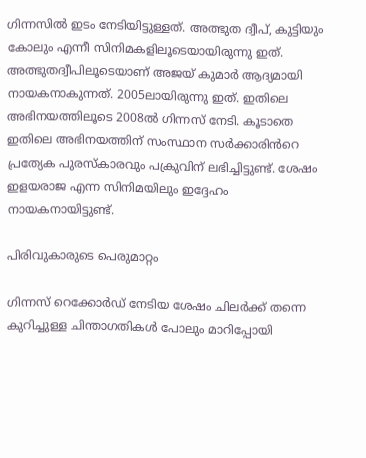ഗിന്നസിൽ ഇടം നേടിയിട്ടുള്ളത്. അത്ഭുത ദ്വീപ്, കുട്ടിയും കോലും എന്നീ സിനിമകളിലൂടെയായിരുന്നു ഇത്. അത്ഭുതദ്വീപിലൂടെയാണ് അജയ് കുമാർ ആദ്യമായി നായകനാകുന്നത്. 2005ലായിരുന്നു ഇത്. ഇതിലെ അഭിനയത്തിലൂടെ 2008ൽ ഗിന്നസ് നേടി. കൂടാതെ ഇതിലെ അഭിനയത്തിന് സംസ്ഥാന സർക്കാരിൻറെ പ്രത്യേക പുരസ്‌കാരവും പക്രുവിന് ലഭിച്ചിട്ടുണ്ട്. ശേഷം ഇളയരാജ എന്ന സിനിമയിലും ഇദ്ദേഹം നായകനായിട്ടുണ്ട്.

പിരിവുകാരുടെ പെരുമാറ്റം

ഗിന്നസ് റെക്കോർഡ് നേടിയ ശേഷം ചിലർക്ക് തന്നെ കുറിച്ചുള്ള ചിന്താഗതികൾ പോലും മാറിപ്പോയി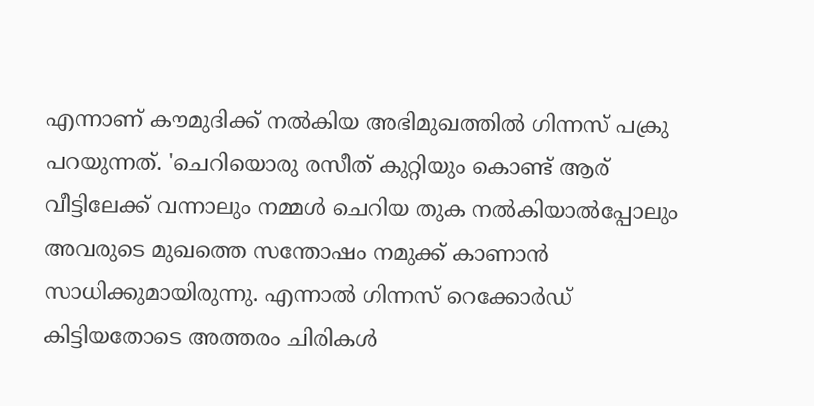എന്നാണ് കൗമുദിക്ക് നൽകിയ അഭിമുഖത്തിൽ ഗിന്നസ് പക്രു പറയുന്നത്. 'ചെറിയൊരു രസീത് കുറ്റിയും കൊണ്ട് ആര് വീട്ടിലേക്ക് വന്നാലും നമ്മൾ ചെറിയ തുക നൽകിയാൽപ്പോലും അവരുടെ മുഖത്തെ സന്തോഷം നമുക്ക് കാണാൻ സാധിക്കുമായിരുന്നു. എന്നാൽ ഗിന്നസ് റെക്കോർഡ് കിട്ടിയതോടെ അത്തരം ചിരികൾ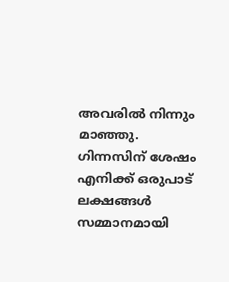അവരിൽ നിന്നും മാഞ്ഞു. ഗിന്നസിന് ശേഷം എനിക്ക് ഒരുപാട് ലക്ഷങ്ങൾ സമ്മാനമായി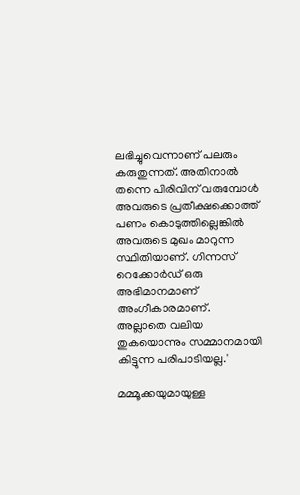ലഭിച്ചുവെന്നാണ് പലരും കരുതുന്നത്. അതിനാൽ തന്നെ പിരിവിന് വരുമ്പോൾ അവരുടെ പ്രതീക്ഷക്കൊത്ത് പണം കൊടുത്തില്ലെങ്കിൽ അവരുടെ മുഖം മാറുന്ന സ്ഥിതിയാണ്. ഗിന്നസ് റെക്കോർഡ് ഒരു അഭിമാനമാണ് അംഗീകാരമാണ്. അല്ലാതെ വലിയ തുകയൊന്നും സമ്മാനമായി കിട്ടുന്ന പരിപാടിയല്ല.'

മമ്മൂക്കയുമായുള്ള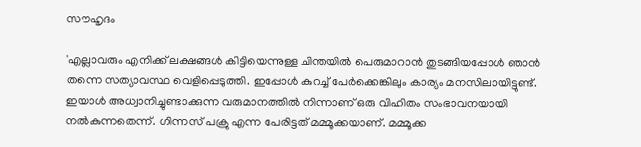സൗഹൃദം

'എല്ലാവരും എനിക്ക് ലക്ഷങ്ങൾ കിട്ടിയെന്നുള്ള ചിന്തയിൽ പെരുമാറാൻ തുടങ്ങിയപ്പോൾ‌ ‍ഞാൻ തന്നെ സത്യാവസ്ഥ വെളിപ്പെടുത്തി. ഇപ്പോൾ കുറച്ച് പേർക്കെങ്കിലും കാര്യം മനസിലായിട്ടുണ്ട്. ഇയാൾ അധ്വാനിച്ചുണ്ടാക്കുന്ന വരുമാനത്തിൽ നിന്നാണ് ഒരു വിഹിതം സംഭാവനയായി നൽകുന്നതെന്ന്. ഗിന്നസ് പക്രു എന്ന പേരിട്ടത് മമ്മൂക്കയാണ്. മമ്മൂക്ക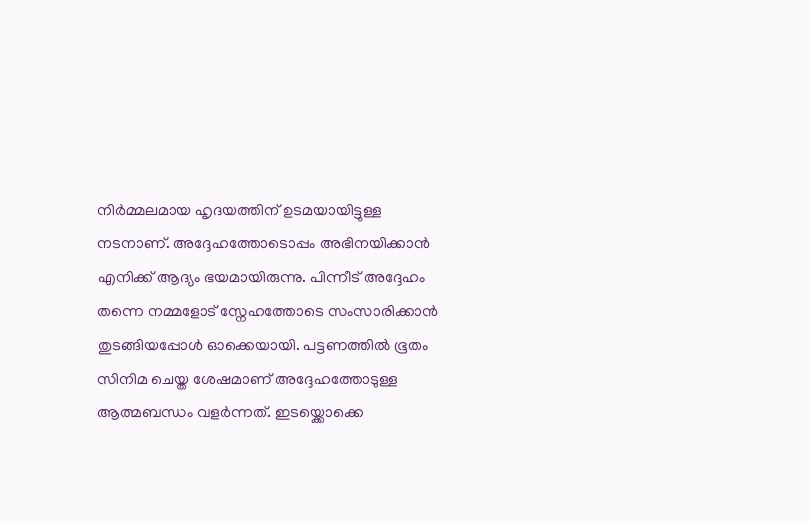നിർമ്മലമായ ഹൃദയത്തിന് ഉടമയായിട്ടുള്ള നടനാണ്. അദ്ദേഹത്തോടൊപ്പം അഭിനയിക്കാൻ എനിക്ക് ആദ്യം ഭയമായിരുന്നു. പിന്നീട് അദ്ദേഹം തന്നെ നമ്മളോട് സ്നേഹത്തോടെ സംസാരിക്കാൻ തുടങ്ങിയപ്പോൾ ഓക്കെയായി. പട്ടണത്തിൽ ഭൂതം സിനിമ ചെയ്ത ശേഷമാണ് അദ്ദേഹത്തോടുള്ള ആത്മബന്ധം വളർന്നത്. ഇടയ്ക്കൊക്കെ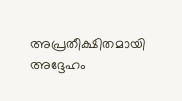അപ്രതീക്ഷിതമായി അദ്ദേഹം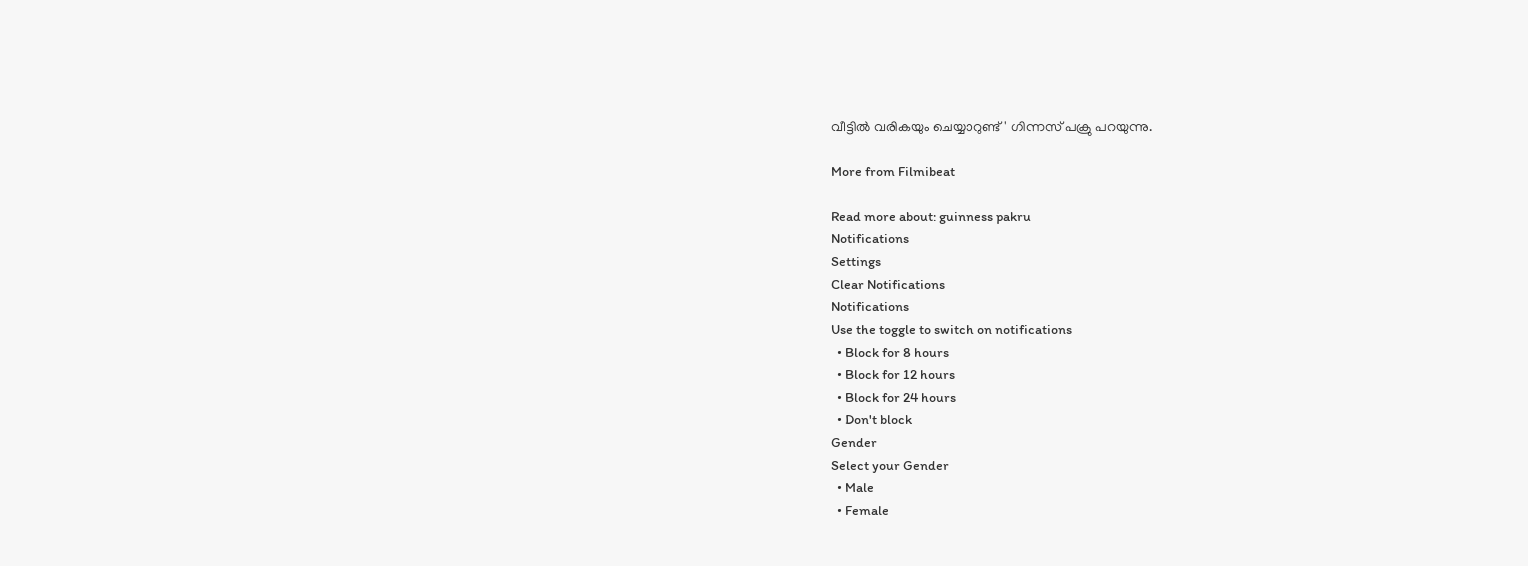വീട്ടിൽ വരികയും ചെയ്യാറുണ്ട്' ഗിന്നസ് പക്രു പറയുന്നു.

More from Filmibeat

Read more about: guinness pakru
Notifications
Settings
Clear Notifications
Notifications
Use the toggle to switch on notifications
  • Block for 8 hours
  • Block for 12 hours
  • Block for 24 hours
  • Don't block
Gender
Select your Gender
  • Male
  • Female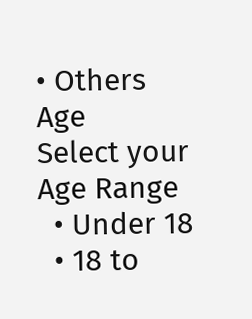• Others
Age
Select your Age Range
  • Under 18
  • 18 to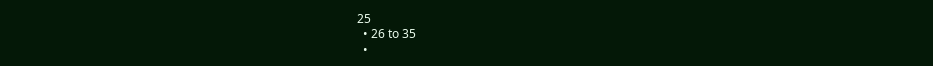25
  • 26 to 35
  •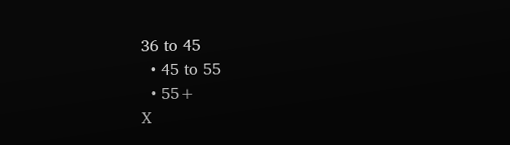36 to 45
  • 45 to 55
  • 55+
X